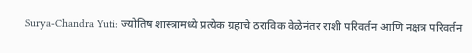Surya-Chandra Yuti: ज्योतिष शास्त्रामध्ये प्रत्येक ग्रहाचे ठराविक वेळेनंतर राशी परिवर्तन आणि नक्षत्र परिवर्तन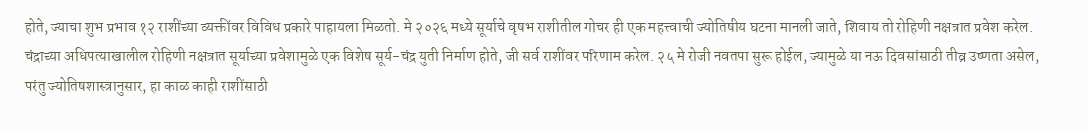होते, ज्याचा शुभ प्रभाव १२ राशींच्या व्यक्तींवर विविध प्रकारे पाहायला मिळतो. मे २०२६ मध्ये सूर्याचे वृषभ राशीतील गोचर ही एक महत्त्वाची ज्योतिषीय घटना मानली जाते, शिवाय तो रोहिणी नक्षत्रात प्रवेश करेल. चंद्राच्या अधिपत्याखालील रोहिणी नक्षत्रात सूर्याच्या प्रवेशामुळे एक विशेष सूर्य-चंद्र युती निर्माण होते, जी सर्व राशींवर परिणाम करेल. २५ मे रोजी नवतपा सुरू होईल, ज्यामुळे या नऊ दिवसांसाठी तीव्र उष्णता असेल, परंतु ज्योतिषशास्त्रानुसार, हा काळ काही राशींसाठी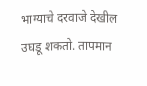भाग्याचे दरवाजे देखील उघडू शकतो. तापमान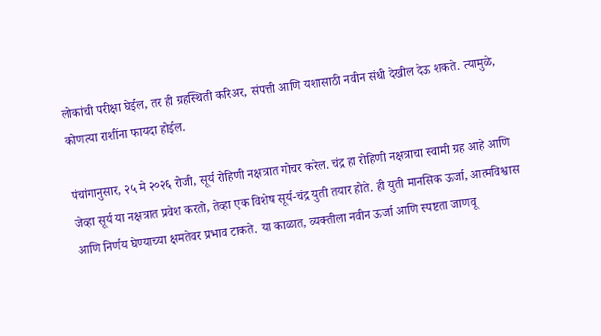लोकांची परीक्षा घेईल, तर ही ग्रहस्थिती करिअर, संपत्ती आणि यशासाठी नवीन संधी देखील देऊ शकते. त्यामुळे, कोणत्या राशींना फायदा होईल.

पंचांगानुसार, २५ मे २०२६ रोजी, सूर्य रोहिणी नक्षत्रात गोचर करेल. चंद्र हा रोहिणी नक्षत्राचा स्वामी ग्रह आहे आणि जेव्हा सूर्य या नक्षत्रात प्रवेश करतो, तेव्हा एक विशेष सूर्य-चंद्र युती तयार होते. ही युती मानसिक ऊर्जा, आत्मविश्वास आणि निर्णय घेण्याच्या क्षमतेवर प्रभाव टाकते. या काळात, व्यक्तीला नवीन ऊर्जा आणि स्पष्टता जाणवू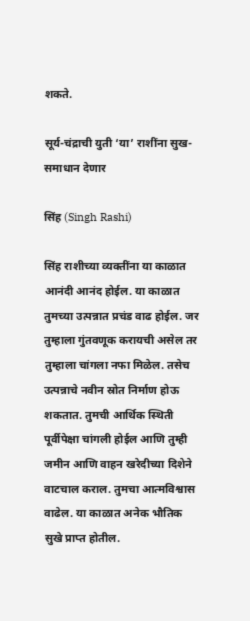शकते.

सूर्य-चंद्राची युती ‘या’ राशींना सुख-समाधान देणार

सिंह (Singh Rashi)

सिंह राशीच्या व्यक्तींना या काळात आनंदी आनंद होईल. या काळात तुमच्या उत्पन्नात प्रचंड वाढ होईल. जर तुम्हाला गुंतवणूक करायची असेल तर तुम्हाला चांगला नफा मिळेल. तसेच उत्पन्नाचे नवीन स्रोत निर्माण होऊ शकतात. तुमची आर्थिक स्थिती पूर्वीपेक्षा चांगली होईल आणि तुम्ही जमीन आणि वाहन खरेदीच्या दिशेने वाटचाल कराल. तुमचा आत्मविश्वास वाढेल. या काळात अनेक भौतिक सुखे प्राप्त होतील.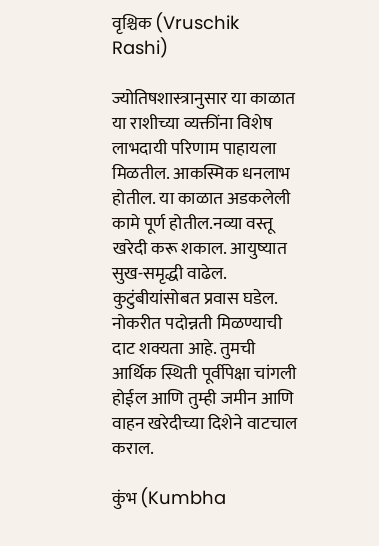वृश्चिक (Vruschik Rashi)

ज्योतिषशास्त्रानुसार या काळात या राशीच्या व्यक्तींना विशेष लाभदायी परिणाम पाहायला मिळतील. आकस्मिक धनलाभ होतील. या काळात अडकलेली कामे पूर्ण होतील.नव्या वस्तू खरेदी करू शकाल. आयुष्यात सुख-समृद्धी वाढेल. कुटुंबीयांसोबत प्रवास घडेल. नोकरीत पदोन्नती मिळण्याची दाट शक्यता आहे. तुमची आर्थिक स्थिती पूर्वीपेक्षा चांगली होईल आणि तुम्ही जमीन आणि वाहन खरेदीच्या दिशेने वाटचाल कराल.

कुंभ (Kumbha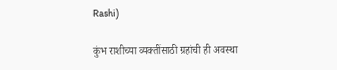Rashi)

कुंभ राशीच्या व्यक्तींसाठी ग्रहांची ही अवस्था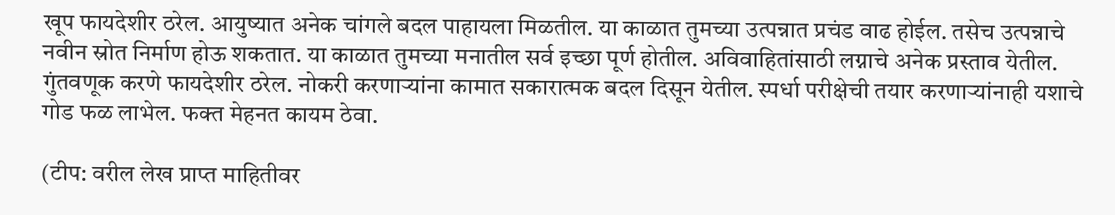खूप फायदेशीर ठरेल. आयुष्यात अनेक चांगले बदल पाहायला मिळतील. या काळात तुमच्या उत्पन्नात प्रचंड वाढ होईल. तसेच उत्पन्नाचे नवीन स्रोत निर्माण होऊ शकतात. या काळात तुमच्या मनातील सर्व इच्छा पूर्ण होतील. अविवाहितांसाठी लग्नाचे अनेक प्रस्ताव येतील. गुंतवणूक करणे फायदेशीर ठरेल. नोकरी करणाऱ्यांना कामात सकारात्मक बदल दिसून येतील. स्पर्धा परीक्षेची तयार करणाऱ्यांनाही यशाचे गोड फळ लाभेल. फक्त मेहनत कायम ठेवा.

(टीप: वरील लेख प्राप्त माहितीवर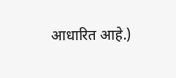आधारित आहे.)